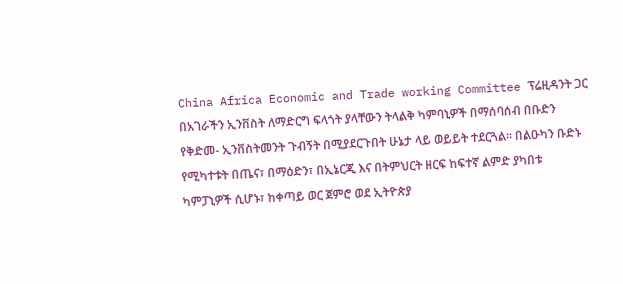China Africa Economic and Trade working Committee ፕሬዚዳንት ጋር በአገራችን ኢንቨስት ለማድርግ ፍላጎት ያላቸውን ትላልቅ ካምባኒዎች በማሰባሰብ በቡድን የቅድመ- ኢንቨስትመንት ጉብኝት በሚያደርጉበት ሁኔታ ላይ ወይይት ተደርጓል፡፡ በልዑካን ቡድኑ የሚካተቱት በጤና፣ በማዕድን፣ በኢኔርጂ እና በትምህርት ዘርፍ ከፍተኛ ልምድ ያካበቱ ካምፓኒዎች ሲሆኑ፣ ከቀጣይ ወር ጀምሮ ወደ ኢትዮጵያ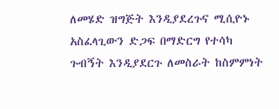ለመሄድ ዝግጅት እንዲያደረጉና ሚሲዮኑ አስፈላጊውን ድጋፍ በማድርግ የተሳካ ጉብኝት እንዲያደርጉ ለመስራት ከስምምነት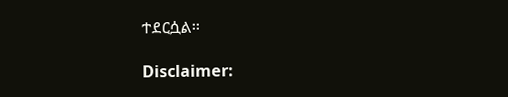ተደርሷል፡፡

Disclaimer: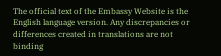The official text of the Embassy Website is the English language version. Any discrepancies or differences created in translations are not binding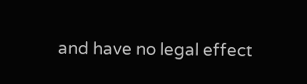and have no legal effect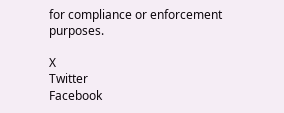for compliance or enforcement purposes.

X
Twitter
Facebook